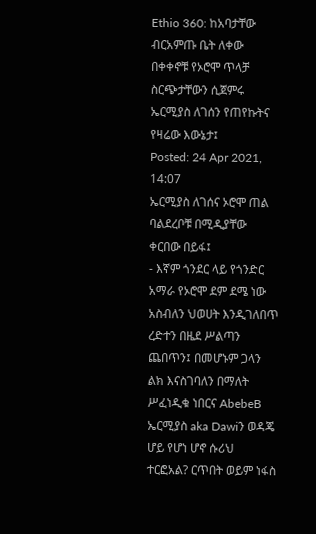Ethio 360: ከአባታቸው ብርአምጡ ቤት ለቀው በቀቀኖቹ የኦሮሞ ጥላቻ ስርጭታቸውን ሲጀምሩ ኤርሚያስ ለገሰን የጠየኩትና የዛሬው እውኔታ፤
Posted: 24 Apr 2021, 14:07
ኤርሚያስ ለገሰና ኦሮሞ ጠል ባልደረቦቹ በሚዲያቸው ቀርበው በይፋ፤
- እኛም ጎንደር ላይ የጎንድር አማራ የኦሮሞ ደም ደሜ ነው አስብለን ህወሀት እንዲገለበጥ ረድተን በዜደ ሥልጣን ጨበጥን፤ በመሆኑም ጋላን ልክ እናስገባለን በማለት ሥፈነዲቁ ነበርና AbebeB ኤርሚያስ aka Dawiን ወዳጄ ሆይ የሆነ ሆኖ ሱሪህ ተርፎአል? ርጥበት ወይም ነፋስ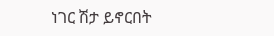ነገር ሽታ ይኖርበት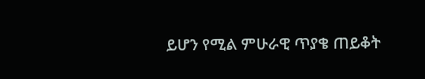ይሆን የሚል ምሁራዊ ጥያቄ ጠይቆት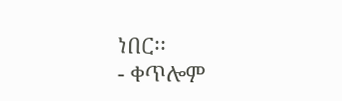ነበር፡፡
- ቀጥሎም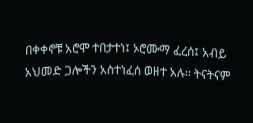በቀቀኖቹ አሮሞ ተበታተነ፤ ኦሮሙማ ፈረሰ፤ አብይ አህመድ ጋሎችን አስተነፈሰ ወዘተ አሉ፡፡ ትናትናም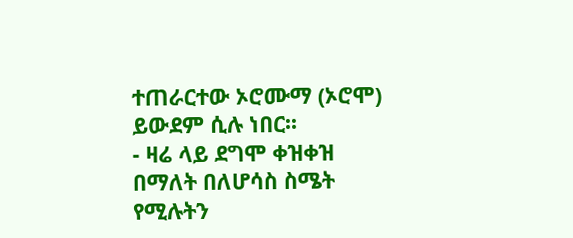ተጠራርተው ኦሮሙማ (ኦሮሞ) ይውደም ሲሉ ነበር፡፡
- ዛሬ ላይ ደግሞ ቀዝቀዝ በማለት በለሆሳስ ስሜት የሚሉትን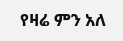የዛሬ ምን አለ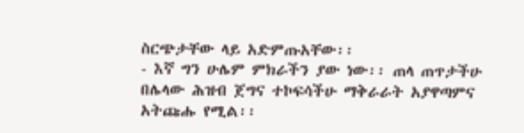ስርጭታቸው ላይ አድምጡአቸው፡፡
- እኛ ግን ሁሌም ምክራችን ያው ነው፡፡ ጠላ ጠጥታችሁ በሌላው ሕዝብ ጀግና ተኮፍሳችሁ ማቅራራት አያዋጣምና አትጩሑ የሚል፡፡